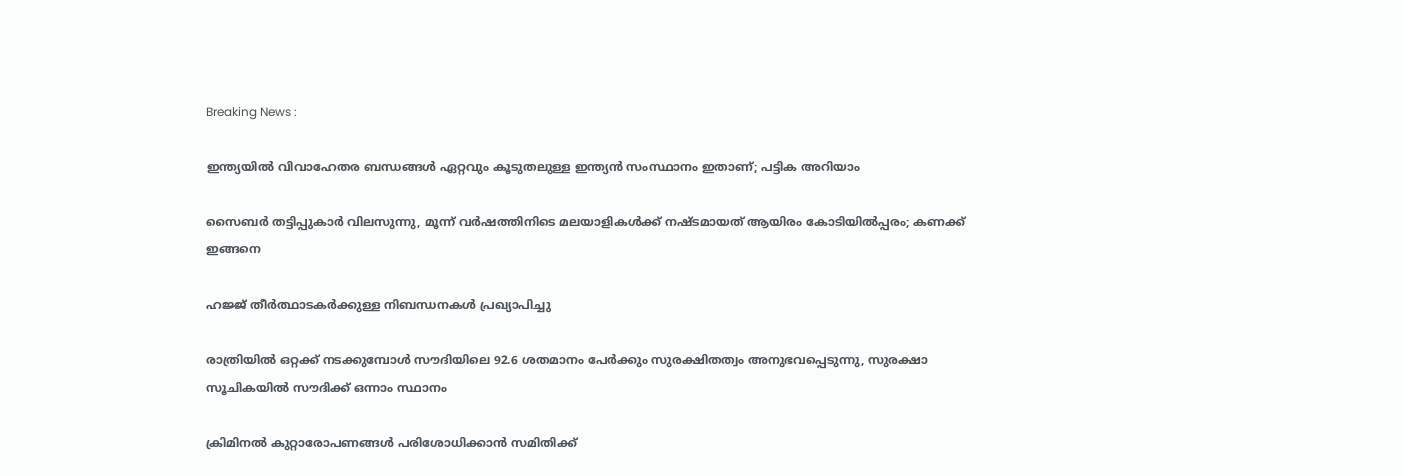Breaking News :

ഇന്ത്യയില്‍ വിവാഹേതര ബന്ധങ്ങള്‍ ഏറ്റവും കൂടുതലുള്ള ഇന്ത്യന്‍ സംസ്ഥാനം ഇതാണ്; പട്ടിക അറിയാം

സൈബര്‍ തട്ടിപ്പുകാര്‍ വിലസുന്നു, മൂന്ന് വര്‍ഷത്തിനിടെ മലയാളികള്‍ക്ക് നഷ്ടമായത് ആയിരം കോടിയില്‍പ്പരം; കണക്ക് ഇങ്ങനെ

ഹജ്ജ് തീർത്ഥാടകർക്കുള്ള നിബന്ധനകൾ പ്രഖ്യാപിച്ചു

രാത്രിയിൽ ഒറ്റക്ക് നടക്കുമ്പോൾ സൗദിയിലെ 92.6 ശതമാനം പേർക്കും സുരക്ഷിതത്വം അനുഭവപ്പെടുന്നു, സുരക്ഷാ സൂചികയിൽ സൗദിക്ക് ഒന്നാം സ്ഥാനം

ക്രിമിനല്‍ കുറ്റാരോപണങ്ങള്‍ പരിശോധിക്കാന്‍ സമിതിക്ക്‌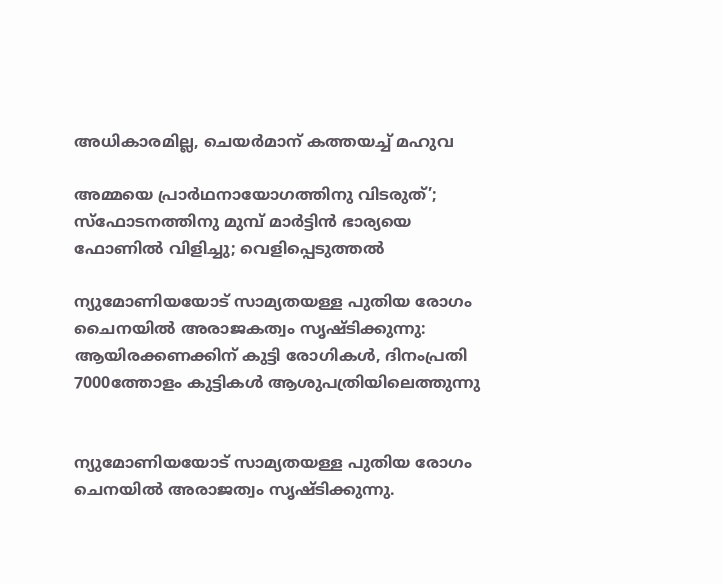അധികാരമില്ല, ചെയര്‍മാന്‌ കത്തയച്ച് മഹുവ

അമ്മയെ പ്രാര്‍ഥനായോഗത്തിനു വിടരുത്’; സ്‌ഫോടനത്തിനു മുമ്പ് മാര്‍ട്ടിന്‍ ഭാര്യയെ ഫോണില്‍ വിളിച്ചു; വെളിപ്പെടുത്തല്‍

ന്യുമോണിയയോട് സാമ്യതയള്ള പുതിയ രോഗം ചൈനയിൽ അരാജകത്വം സൃഷ്ടിക്കുന്നു: ആയിരക്കണക്കിന് കുട്ടി രോഗികൾ, ദിനംപ്രതി 7000ത്തോളം കുട്ടികൾ ആശുപത്രിയിലെത്തുന്നു


ന്യുമോണിയയോട് സാമ്യതയള്ള പുതിയ രോഗം ചെനയിൽ അരാജത്വം സൃഷ്ടിക്കുന്നു.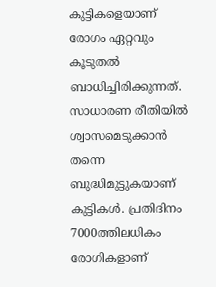കുട്ടികളെയാണ് രോഗം ഏറ്റവും കൂടുതൽ ബാധിച്ചിരിക്കുന്നത്. സാധാരണ രീതിയിൽ ശ്വാസമെടുക്കാൻ തന്നെ ബുദ്ധിമുട്ടുകയാണ് കുട്ടികൾ. പ്രതിദിനം 7000ത്തിലധികം രോഗികളാണ്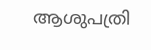ആശുപത്രി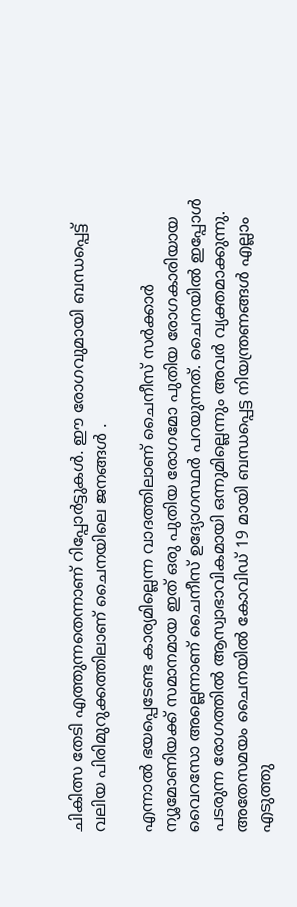ചികിത്സ തേടി എത്തുന്നതെന്നാണ് റിപ്പോർട്ടുകൾ. ഈ രോഗവുമായി ബന്ധപ്പെട്ട് വലിയ പിരിമുറുക്കത്തിലാണ് ചൈനയിലെ ജനങ്ങൾ .

എന്നാൽ ഭയപ്പെടേണ്ട കാര്യമില്ലെന്ന വാദത്തിലാണ് ചൈനീസ് സർക്കാർ ന്യൂമോണിയക്ക് സമാനമായ ഇത് ഒരു പുതിയ രോഗമോ പുതിയ രോഗകാരിയായ വൈറസോ അല്ലെന്നാണ് ചൈനീസ് ഉദ്യോഗസ്ഥർ പറയുന്നത്. ചൈനയിൽ ഇപ്പോൾ പടരുന്ന രോഗത്തിൽ ആസ്വാഭാവികമായി ഒന്നുമില്ലെന്നും അവർ വ്യക്തമാക്കുന്നു. അതേസമയം ചൈനയിൽ കോവിഡ് 19 മായി ബന്ധപ്പെട്ട നിയന്ത്രണങ്ങൾ എല്ലാം എടുത്തു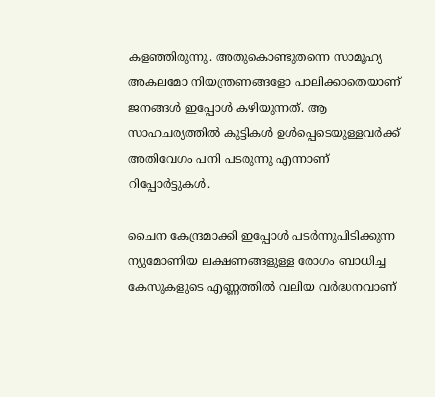കളഞ്ഞിരുന്നു. അതുകൊണ്ടുതന്നെ സാമൂഹ്യ അകലമോ നിയന്ത്രണങ്ങളോ പാലിക്കാതെയാണ് ജനങ്ങൾ ഇപ്പോൾ കഴിയുന്നത്. ആ സാഹചര്യത്തിൽ കുട്ടികൾ ഉൾപ്പെടെയുള്ളവർക്ക് അതിവേഗം പനി പടരുന്നു എന്നാണ് റിപ്പോർട്ടുകൾ.

ചൈന കേന്ദ്രമാക്കി ഇപ്പോൾ പടർന്നുപിടിക്കുന്ന ന്യുമോണിയ ലക്ഷണങ്ങളുള്ള രോഗം ബാധിച്ച കേസുകളുടെ എണ്ണത്തിൽ വലിയ വർദ്ധനവാണ്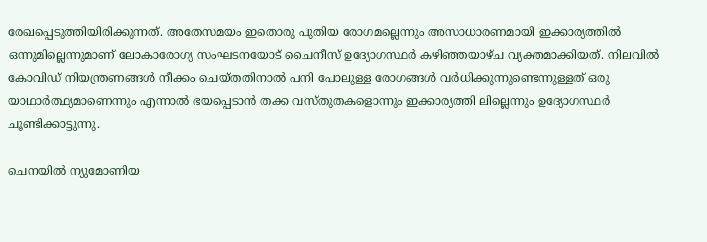രേഖപ്പെടുത്തിയിരിക്കുന്നത്. അതേസമയം ഇതൊരു പുതിയ രോഗമല്ലെന്നും അസാധാരണമായി ഇക്കാര്യത്തിൽ ഒന്നുമില്ലെന്നുമാണ് ലോകാരോഗ്യ സംഘടനയോട് ചൈനീസ് ഉദ്യോഗസ്ഥർ കഴിഞ്ഞയാഴ്ച വ്യക്തമാക്കിയത്. നിലവിൽ കോവിഡ് നിയന്ത്രണങ്ങൾ നീക്കം ചെയ്തതിനാൽ പനി പോലുള്ള രോഗങ്ങൾ വർധിക്കുന്നുണ്ടെന്നുള്ളത് ഒരു യാഥാർത്ഥ്യമാണെന്നും എന്നാൽ ഭയപ്പെടാൻ തക്ക വസ്തുതകളൊന്നും ഇക്കാര്യത്തി ലില്ലെന്നും ഉദ്യോഗസ്ഥർ ചൂണ്ടിക്കാട്ടുന്നു.

ചെനയിൽ ന്യുമോണിയ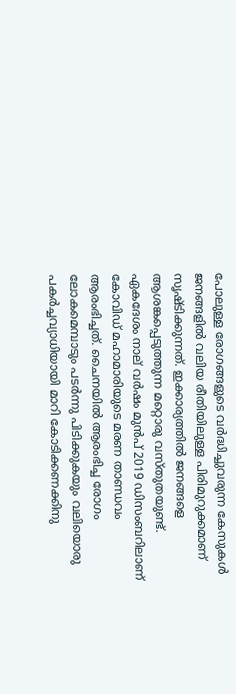പോലുള്ള രോഗങ്ങളുടെ വർദ്ധിച്ചുവരുന്ന കേസുകൾ ജനങ്ങളിൽ വലിയ രീതിയിലുള്ള പിരിമുറുക്കമാണ് സൃഷ്ടിക്കുന്നത്. ഇക്കാര്യത്തിൽ ജനങ്ങളെ ആശങ്കപ്പെടുത്തുന്ന മറ്റൊരു വസ്തുതയുണ്ട്. ഏകദേശം നാല് വർഷം മുൻപ് 2019 ഡിസംബറിലാണ് കോവിഡ് മഹാമാരിയുടെ മരണ താണ്ഡവം ആരംഭിച്ചത്. ചൈനയിൽ ആരംഭിച്ച രോഗം ലോകമെമ്പാടും പടർന്നു പിടിക്കുകയും വലിയൊരു പകർച്ചവ്യാധിയായി മാറി കോടിക്കണക്കിനു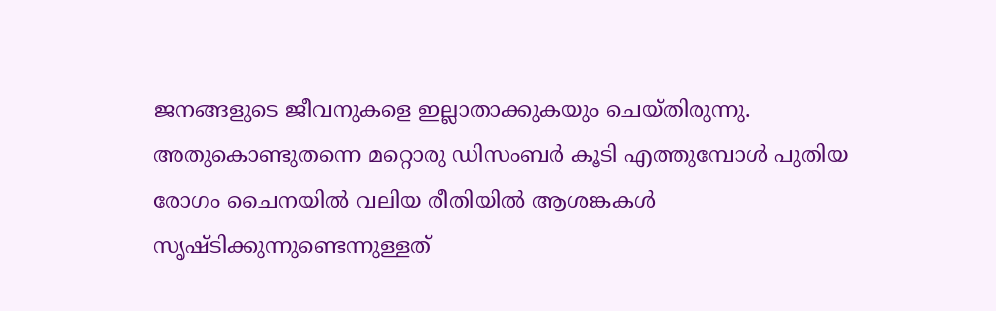ജനങ്ങളുടെ ജീവനുകളെ ഇല്ലാതാക്കുകയും ചെയ്തിരുന്നു. അതുകൊണ്ടുതന്നെ മറ്റൊരു ഡിസംബർ കൂടി എത്തുമ്പോൾ പുതിയ രോഗം ചൈനയിൽ വലിയ രീതിയിൽ ആശങ്കകൾ സൃഷ്ടിക്കുന്നുണ്ടെന്നുള്ളത്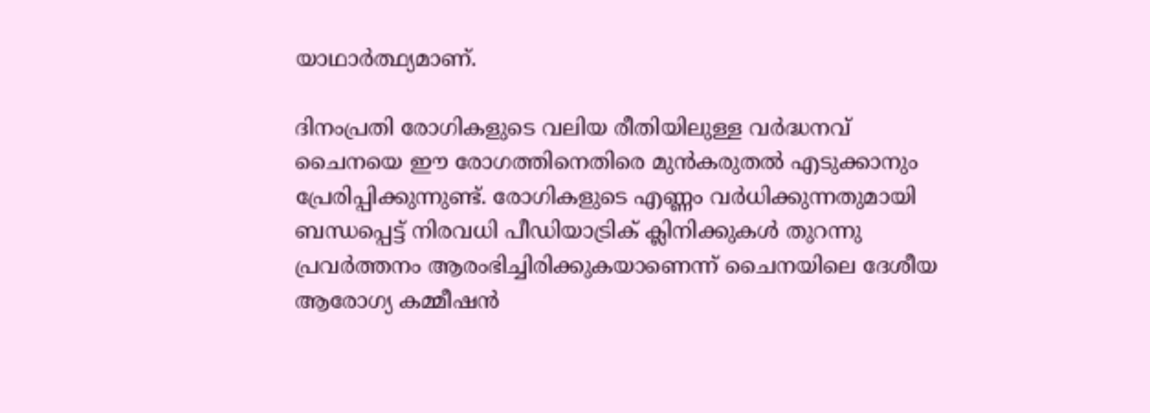യാഥാർത്ഥ്യമാണ്.

ദിനംപ്രതി രോഗികളുടെ വലിയ രീതിയിലുള്ള വർദ്ധനവ് ചൈനയെ ഈ രോഗത്തിനെതിരെ മുൻകരുതൽ എടുക്കാനും പ്രേരിപ്പിക്കുന്നുണ്ട്. രോഗികളുടെ എണ്ണം വർധിക്കുന്നതുമായി ബന്ധപ്പെട്ട് നിരവധി പീഡിയാട്രിക് ക്ലിനിക്കുകൾ തുറന്നു പ്രവർത്തനം ആരംഭിച്ചിരിക്കുകയാണെന്ന് ചൈനയിലെ ദേശീയ ആരോഗ്യ കമ്മീഷൻ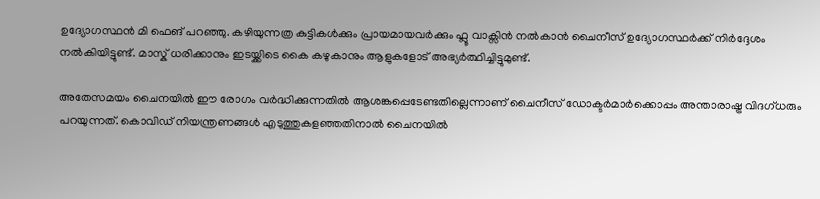ഉദ്യോഗസ്ഥൻ മി ഫെങ് പറഞ്ഞു. കഴിയുന്നത്ര കുട്ടികൾക്കും പ്രായമായവർക്കും ഫ്ലൂ വാക്സിൻ നൽകാൻ ചൈനീസ് ഉദ്യോഗസ്ഥർക്ക് നിർദ്ദേശം നൽകിയിട്ടുണ്ട്. മാസ്ക് ധരിക്കാനും ഇടയ്ക്കിടെ കൈ കഴുകാനും ആളുകളോട് അഭ്യർത്ഥിച്ചിട്ടുമുണ്ട്.

അതേസമയം ചൈനയിൽ ഈ രോഗം വർദ്ധിക്കുന്നതിൽ ആശങ്കപ്പെടേണ്ടതില്ലെന്നാണ് ചൈനീസ് ഡോക്ടർമാർക്കൊപ്പം അന്താരാഷ്ട്ര വിദഗ്ധരും പറയുന്നത്. കൊവിഡ് നിയന്ത്രണങ്ങൾ എടുത്തുകളഞ്ഞതിനാൽ ചൈനയിൽ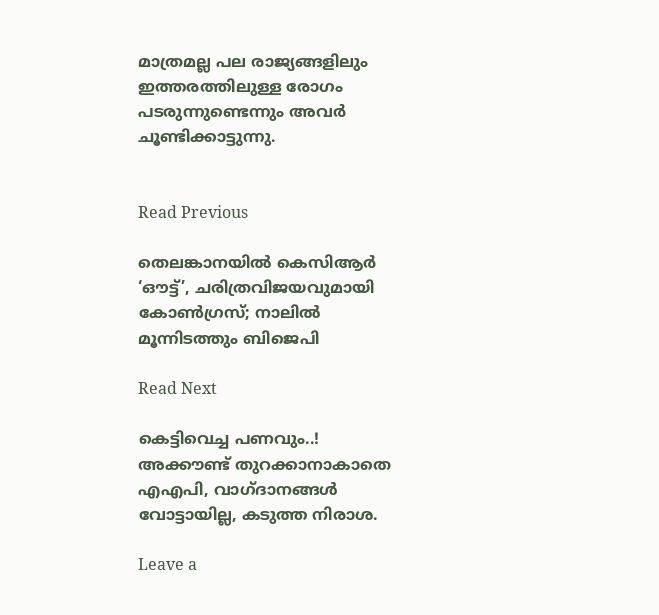മാത്രമല്ല പല രാജ്യങ്ങളിലും ഇത്തരത്തിലുള്ള രോഗം പടരുന്നുണ്ടെന്നും അവർ ചൂണ്ടിക്കാട്ടുന്നു.


Read Previous

തെലങ്കാനയില്‍ കെസിആര്‍ ‘ഔട്ട്’, ചരിത്രവിജയവുമായി കോണ്‍ഗ്രസ്; നാലില്‍ മൂന്നിടത്തും ബിജെപി

Read Next

കെട്ടിവെച്ച പണവും..! അക്കൗണ്ട് തുറക്കാനാകാതെ എഎപി, വാഗ്ദാനങ്ങള്‍ വോട്ടായില്ല, കടുത്ത നിരാശ.

Leave a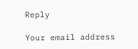Reply

Your email address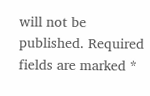will not be published. Required fields are marked *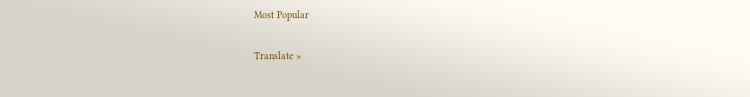Most Popular

Translate »